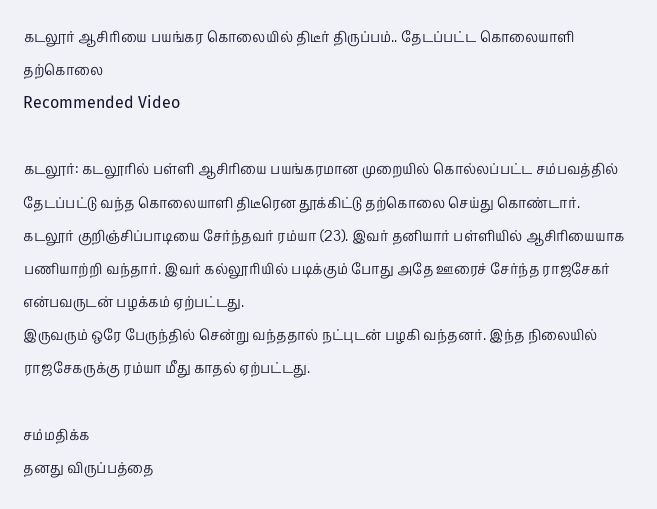கடலூர் ஆசிரியை பயங்கர கொலையில் திடீர் திருப்பம்.. தேடப்பட்ட கொலையாளி தற்கொலை
Recommended Video

கடலூர்: கடலூரில் பள்ளி ஆசிரியை பயங்கரமான முறையில் கொல்லப்பட்ட சம்பவத்தில் தேடப்பட்டு வந்த கொலையாளி திடீரென தூக்கிட்டு தற்கொலை செய்து கொண்டார்.
கடலூர் குறிஞ்சிப்பாடியை சேர்ந்தவர் ரம்யா (23). இவர் தனியார் பள்ளியில் ஆசிரியையாக பணியாற்றி வந்தார். இவர் கல்லூரியில் படிக்கும் போது அதே ஊரைச் சேர்ந்த ராஜசேகர் என்பவருடன் பழக்கம் ஏற்பட்டது.
இருவரும் ஒரே பேருந்தில் சென்று வந்ததால் நட்புடன் பழகி வந்தனர். இந்த நிலையில் ராஜசேகருக்கு ரம்யா மீது காதல் ஏற்பட்டது.

சம்மதிக்க
தனது விருப்பத்தை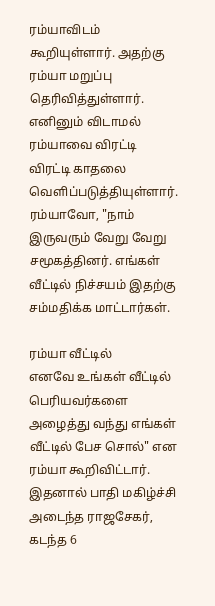ரம்யாவிடம் கூறியுள்ளார். அதற்கு ரம்யா மறுப்பு தெரிவித்துள்ளார். எனினும் விடாமல் ரம்யாவை விரட்டி விரட்டி காதலை வெளிப்படுத்தியுள்ளார். ரம்யாவோ, "நாம் இருவரும் வேறு வேறு சமூகத்தினர். எங்கள் வீட்டில் நிச்சயம் இதற்கு சம்மதிக்க மாட்டார்கள்.

ரம்யா வீட்டில்
எனவே உங்கள் வீட்டில் பெரியவர்களை அழைத்து வந்து எங்கள் வீட்டில் பேச சொல்" என ரம்யா கூறிவிட்டார். இதனால் பாதி மகிழ்ச்சி அடைந்த ராஜசேகர், கடந்த 6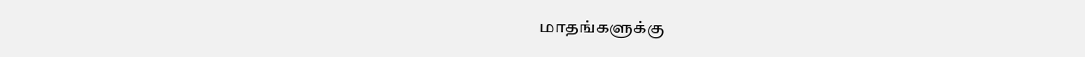மாதங்களுக்கு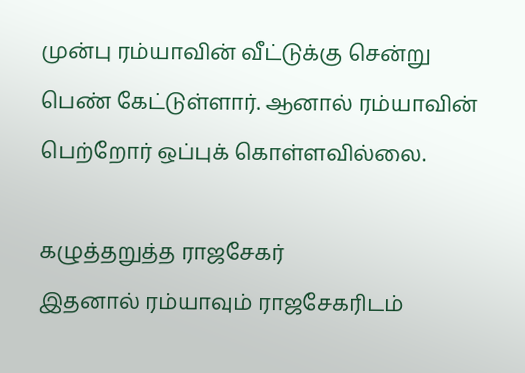முன்பு ரம்யாவின் வீட்டுக்கு சென்று பெண் கேட்டுள்ளார். ஆனால் ரம்யாவின் பெற்றோர் ஒப்புக் கொள்ளவில்லை.

கழுத்தறுத்த ராஜசேகர்
இதனால் ரம்யாவும் ராஜசேகரிடம்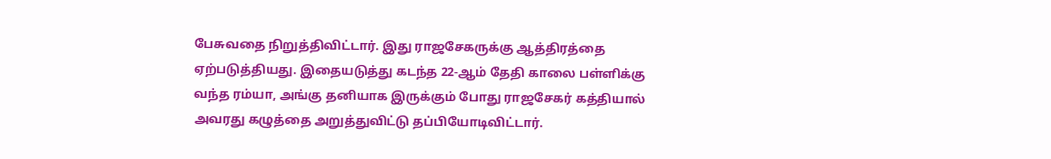பேசுவதை நிறுத்திவிட்டார். இது ராஜசேகருக்கு ஆத்திரத்தை ஏற்படுத்தியது. இதையடுத்து கடந்த 22-ஆம் தேதி காலை பள்ளிக்கு வந்த ரம்யா, அங்கு தனியாக இருக்கும் போது ராஜசேகர் கத்தியால் அவரது கழுத்தை அறுத்துவிட்டு தப்பியோடிவிட்டார்.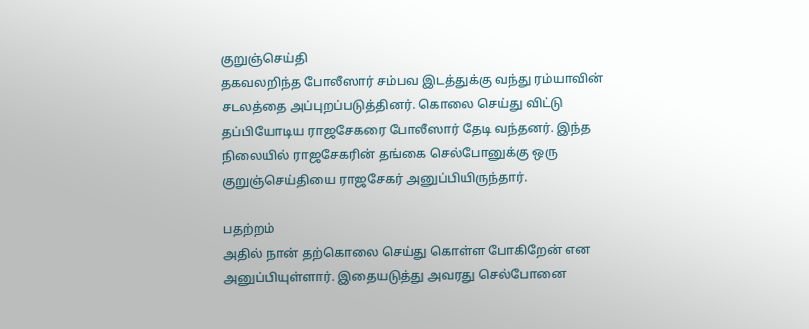குறுஞ்செய்தி
தகவலறிந்த போலீஸார் சம்பவ இடத்துக்கு வந்து ரம்யாவின் சடலத்தை அப்புறப்படுத்தினர். கொலை செய்து விட்டு தப்பியோடிய ராஜசேகரை போலீஸார் தேடி வந்தனர். இந்த நிலையில் ராஜசேகரின் தங்கை செல்போனுக்கு ஒரு குறுஞ்செய்தியை ராஜசேகர் அனுப்பியிருந்தார்.

பதற்றம்
அதில் நான் தற்கொலை செய்து கொள்ள போகிறேன் என அனுப்பியுள்ளார். இதையடுத்து அவரது செல்போனை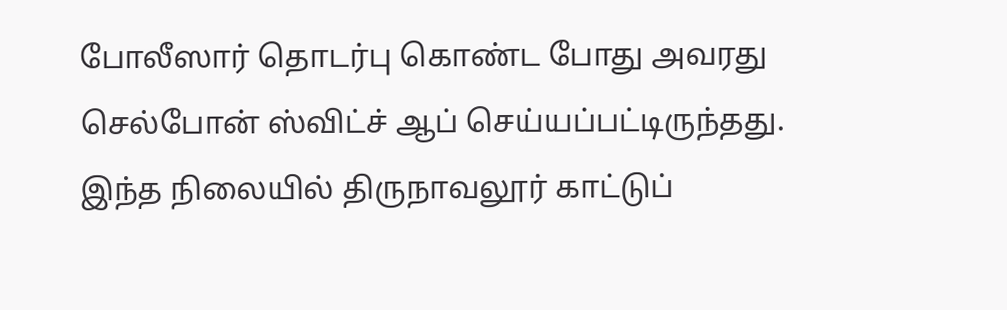போலீஸார் தொடர்பு கொண்ட போது அவரது செல்போன் ஸ்விட்ச் ஆப் செய்யப்பட்டிருந்தது. இந்த நிலையில் திருநாவலூர் காட்டுப்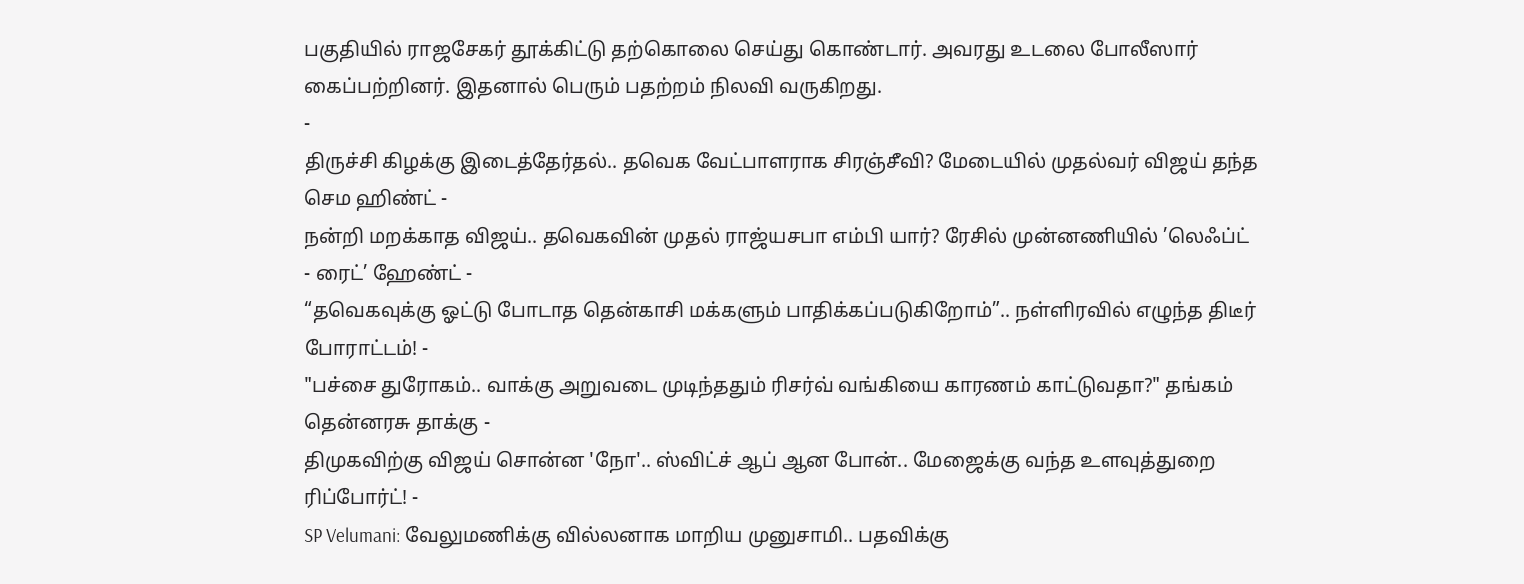பகுதியில் ராஜசேகர் தூக்கிட்டு தற்கொலை செய்து கொண்டார். அவரது உடலை போலீஸார் கைப்பற்றினர். இதனால் பெரும் பதற்றம் நிலவி வருகிறது.
-
திருச்சி கிழக்கு இடைத்தேர்தல்.. தவெக வேட்பாளராக சிரஞ்சீவி? மேடையில் முதல்வர் விஜய் தந்த செம ஹிண்ட் -
நன்றி மறக்காத விஜய்.. தவெகவின் முதல் ராஜ்யசபா எம்பி யார்? ரேசில் முன்னணியில் ’லெஃப்ட் - ரைட்’ ஹேண்ட் -
“தவெகவுக்கு ஓட்டு போடாத தென்காசி மக்களும் பாதிக்கப்படுகிறோம்”.. நள்ளிரவில் எழுந்த திடீர் போராட்டம்! -
"பச்சை துரோகம்.. வாக்கு அறுவடை முடிந்ததும் ரிசர்வ் வங்கியை காரணம் காட்டுவதா?" தங்கம் தென்னரசு தாக்கு -
திமுகவிற்கு விஜய் சொன்ன 'நோ'.. ஸ்விட்ச் ஆப் ஆன போன்.. மேஜைக்கு வந்த உளவுத்துறை ரிப்போர்ட்! -
SP Velumani: வேலுமணிக்கு வில்லனாக மாறிய முனுசாமி.. பதவிக்கு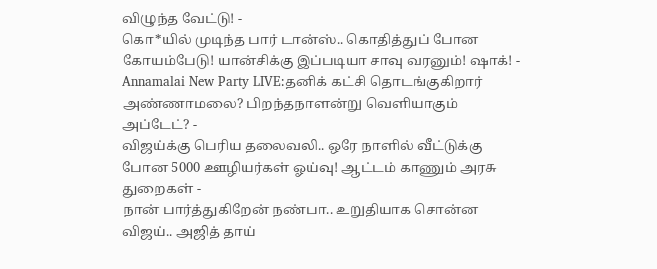விழுந்த வேட்டு! -
கொ*யில் முடிந்த பார் டான்ஸ்.. கொதித்துப் போன கோயம்பேடு! யான்சிக்கு இப்படியா சாவு வரனும்! ஷாக்! -
Annamalai New Party LIVE:தனிக் கட்சி தொடங்குகிறார் அண்ணாமலை? பிறந்தநாளன்று வெளியாகும் அப்டேட்? -
விஜய்க்கு பெரிய தலைவலி.. ஒரே நாளில் வீட்டுக்கு போன 5000 ஊழியர்கள் ஓய்வு! ஆட்டம் காணும் அரசு துறைகள் -
நான் பார்த்துகிறேன் நண்பா.. உறுதியாக சொன்ன விஜய்.. அஜித் தாய்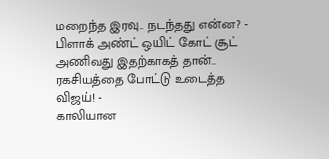மறைந்த இரவு.. நடந்தது என்ன? -
பிளாக் அண்ட் ஒயிட் கோட் சூட் அணிவது இதற்காகத் தான்.. ரகசியத்தை போட்டு உடைத்த விஜய்! -
காலியான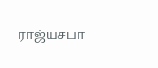ராஜ்யசபா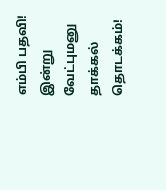எம்பி பதவி! இன்று வேட்புமனு தாக்கல் தொடக்கம்!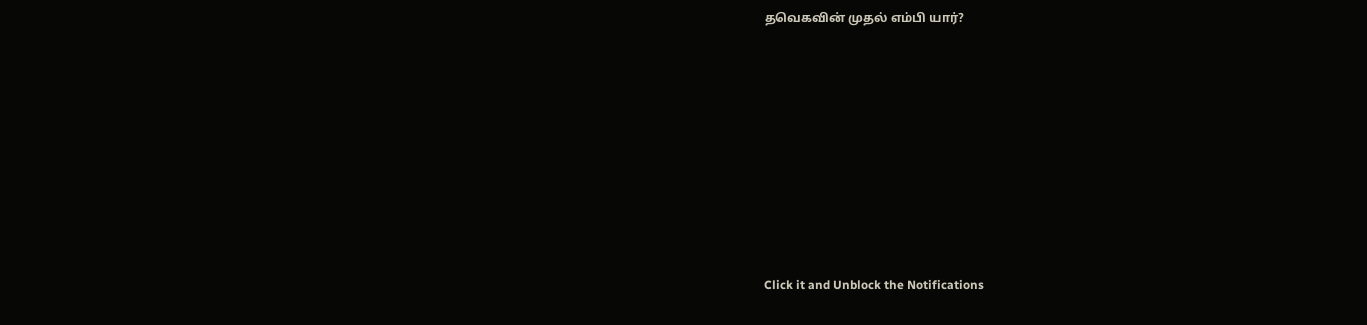தவெகவின் முதல் எம்பி யார்?












Click it and Unblock the Notifications